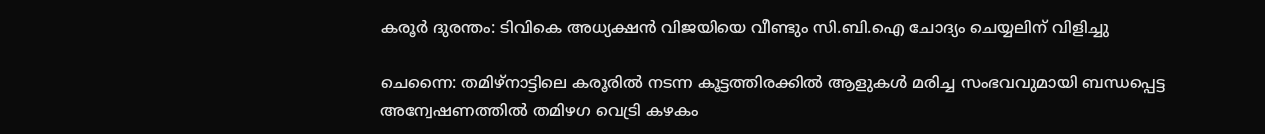കരൂർ ദുരന്തം: ടിവികെ അധ്യക്ഷൻ വിജയിയെ വീണ്ടും സി.ബി.ഐ ചോദ്യം ചെയ്യലിന് വിളിച്ചു

ചെന്നൈ: തമിഴ്നാട്ടിലെ കരൂരിൽ നടന്ന കൂട്ടത്തിരക്കിൽ ആളുകൾ മരിച്ച സംഭവവുമായി ബന്ധപ്പെട്ട അന്വേഷണത്തിൽ തമിഴഗ വെട്രി കഴകം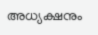അധ്യക്ഷനും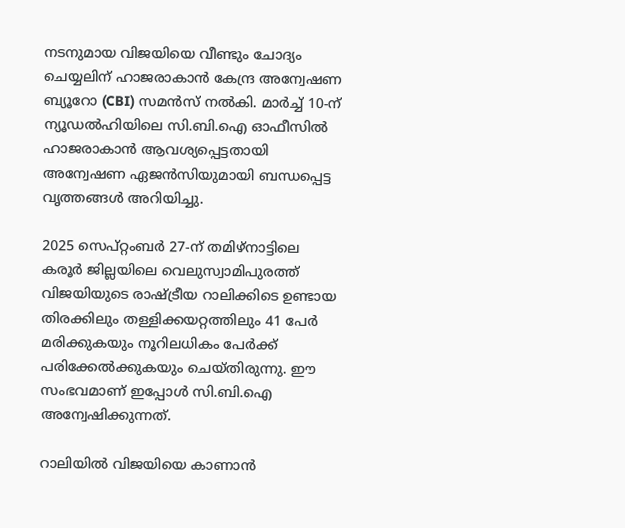നടനുമായ വിജയിയെ വീണ്ടും ചോദ്യം ചെയ്യലിന് ഹാജരാകാൻ കേന്ദ്ര അന്വേഷണ ബ്യൂറോ (CBI) സമൻസ് നൽകി. മാർച്ച് 10-ന് ന്യൂഡൽഹിയിലെ സി.ബി.ഐ ഓഫീസിൽ ഹാജരാകാൻ ആവശ്യപ്പെട്ടതായി അന്വേഷണ ഏജൻസിയുമായി ബന്ധപ്പെട്ട വൃത്തങ്ങൾ അറിയിച്ചു.

2025 സെപ്റ്റംബർ 27-ന് തമിഴ്നാട്ടിലെ കരൂർ ജില്ലയിലെ വെലുസ്വാമിപുരത്ത് വിജയിയുടെ രാഷ്ട്രീയ റാലിക്കിടെ ഉണ്ടായ തിരക്കിലും തള്ളിക്കയറ്റത്തിലും 41 പേർ മരിക്കുകയും നൂറിലധികം പേർക്ക് പരിക്കേൽക്കുകയും ചെയ്തിരുന്നു. ഈ സംഭവമാണ് ഇപ്പോൾ സി.ബി.ഐ അന്വേഷിക്കുന്നത്.

റാലിയിൽ വിജയിയെ കാണാൻ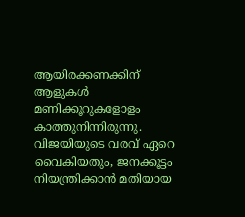ആയിരക്കണക്കിന് ആളുകൾ മണിക്കൂറുകളോളം കാത്തുനിന്നിരുന്നു. വിജയിയുടെ വരവ് ഏറെ വൈകിയതും, ജനക്കൂട്ടം നിയന്ത്രിക്കാൻ മതിയായ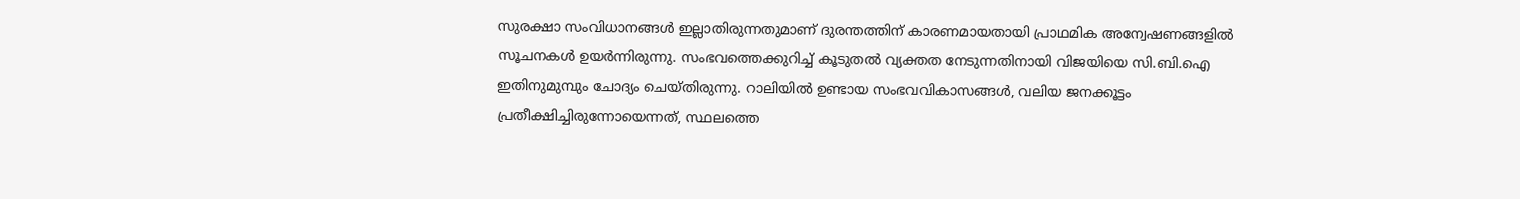സുരക്ഷാ സംവിധാനങ്ങൾ ഇല്ലാതിരുന്നതുമാണ് ദുരന്തത്തിന് കാരണമായതായി പ്രാഥമിക അന്വേഷണങ്ങളിൽ സൂചനകൾ ഉയർന്നിരുന്നു. സംഭവത്തെക്കുറിച്ച് കൂടുതൽ വ്യക്തത നേടുന്നതിനായി വിജയിയെ സി.ബി.ഐ ഇതിനുമുമ്പും ചോദ്യം ചെയ്തിരുന്നു. റാലിയിൽ ഉണ്ടായ സംഭവവികാസങ്ങൾ, വലിയ ജനക്കൂട്ടം പ്രതീക്ഷിച്ചിരുന്നോയെന്നത്, സ്ഥലത്തെ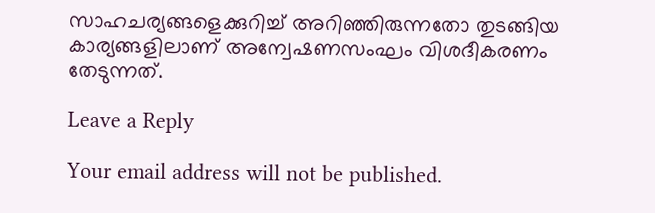സാഹചര്യങ്ങളെക്കുറിച്ച് അറിഞ്ഞിരുന്നതോ തുടങ്ങിയ കാര്യങ്ങളിലാണ് അന്വേഷണസംഘം വിശദീകരണം തേടുന്നത്.

Leave a Reply

Your email address will not be published.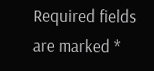Required fields are marked *